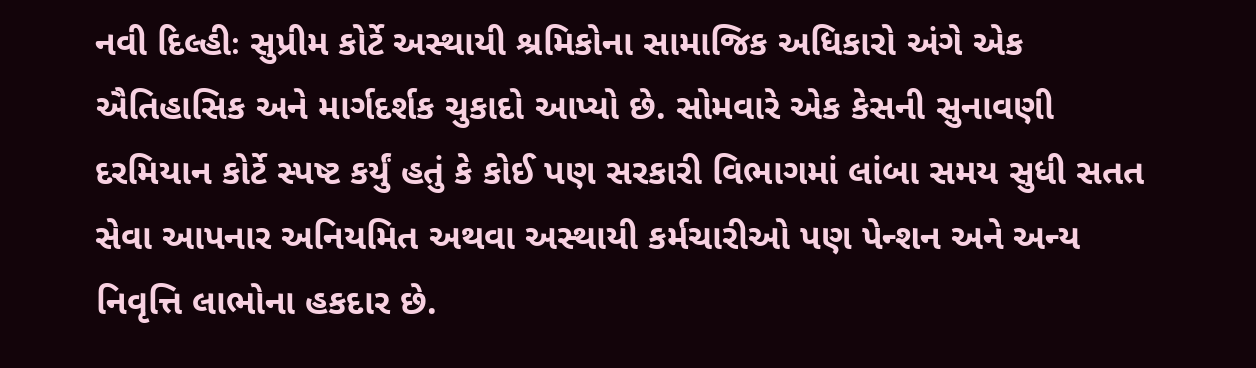નવી દિલ્હીઃ સુપ્રીમ કોર્ટે અસ્થાયી શ્રમિકોના સામાજિક અધિકારો અંગે એક ઐતિહાસિક અને માર્ગદર્શક ચુકાદો આપ્યો છે. સોમવારે એક કેસની સુનાવણી દરમિયાન કોર્ટે સ્પષ્ટ કર્યું હતું કે કોઈ પણ સરકારી વિભાગમાં લાંબા સમય સુધી સતત સેવા આપનાર અનિયમિત અથવા અસ્થાયી કર્મચારીઓ પણ પેન્શન અને અન્ય નિવૃત્તિ લાભોના હકદાર છે.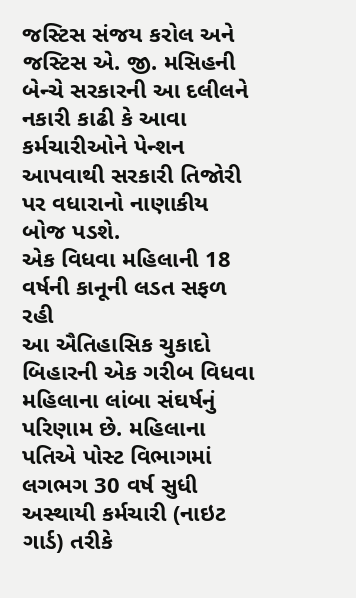જસ્ટિસ સંજય કરોલ અને જસ્ટિસ એ. જી. મસિહની બેન્ચે સરકારની આ દલીલને નકારી કાઢી કે આવા કર્મચારીઓને પેન્શન આપવાથી સરકારી તિજોરી પર વધારાનો નાણાકીય બોજ પડશે.
એક વિધવા મહિલાની 18 વર્ષની કાનૂની લડત સફળ રહી
આ ઐતિહાસિક ચુકાદો બિહારની એક ગરીબ વિધવા મહિલાના લાંબા સંઘર્ષનું પરિણામ છે. મહિલાના પતિએ પોસ્ટ વિભાગમાં લગભગ 30 વર્ષ સુધી અસ્થાયી કર્મચારી (નાઇટ ગાર્ડ) તરીકે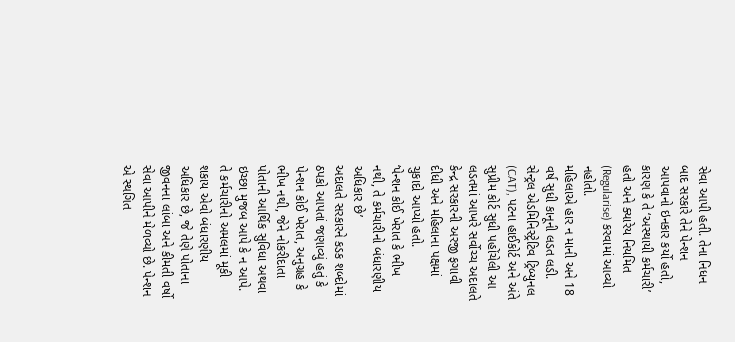સેવા આપી હતી. તેના નિધન બાદ સરકારે તેને પેન્શન આપવાનો ઇનકાર કર્યો હતો, કારણ કે તે ‘અસ્થાયી કર્મચારી’ હતો અને ક્યારેય નિયમિત (Regularise) કરવામાં આવ્યો નહોતો.
મહિલાએ હાર ન માની અને 18 વર્ષ સુધી કાનૂની લડત લડી. સેન્ટ્રલ એડમિનિસ્ટ્રેટિવ ટ્રિબ્યુનલ (CAT), પટના હાઈકોર્ટ અને અંતે સુપ્રીમ કોર્ટ સુધી પહોંચેલી આ લડતમાં આખરે સર્વોચ્ચ અદાલતે કેન્દ્ર સરકારની અરજી ફગાવી દીધી અને મહિલાના પક્ષમાં ચુકાદો આપ્યો હતો.
‘પેન્શન કોઈ ખેરાત કે ભીખ નથી, તે કર્મચારીનો બંધારણીય અધિકાર છે’
અદાલતે સરકારને કડક શબ્દોમાં ઠપકો આપતાં જણાવ્યું હતું કે પેન્શન કોઈ ખેરાત, અનુગ્રહ કે ભીખ નથી, જેને નોકરીદાતા પોતાની આર્થિક સુવિધા અથવા ઇચ્છા મુજબ આપે કે ન આપે. તે કર્મચારીનો અમલમાં મૂકી શકાય એવો બંધારણીય અધિકાર છે, જે તેણે પોતાના જીવનના લાંબા અને કીમતી વર્ષો સેવા આપીને મેળવ્યો છે. પેન્શન એ સ્થગિત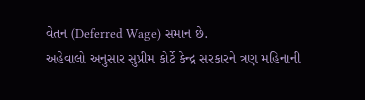વેતન (Deferred Wage) સમાન છે.
અહેવાલો અનુસાર સુપ્રીમ કોર્ટે કેન્દ્ર સરકારને ત્રણ મહિનાની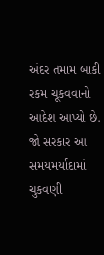અંદર તમામ બાકી રકમ ચૂકવવાનો આદેશ આપ્યો છે. જો સરકાર આ સમયમર્યાદામાં ચુકવણી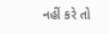નહીં કરે તો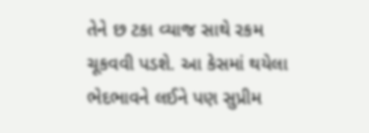તેને છ ટકા વ્યાજ સાથે રકમ ચૂકવવી પડશે. આ કેસમાં થયેલા ભેદભાવને લઈને પણ સુપ્રીમ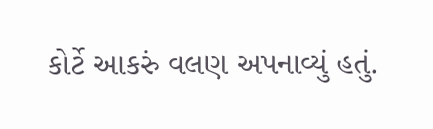કોર્ટે આકરું વલણ અપનાવ્યું હતું.